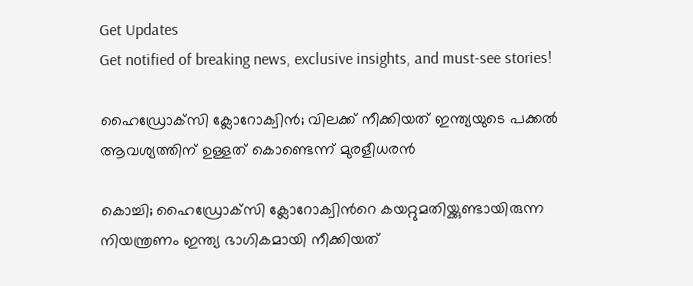Get Updates
Get notified of breaking news, exclusive insights, and must-see stories!

ഹൈഡ്രോക്‌സി ക്ലോറോക്വിൻ; വിലക്ക് നീക്കിയത് ഇന്ത്യയുടെ പക്കൽ ആവശ്യത്തിന് ഉള്ളത് കൊണ്ടെന്ന് മുരളീധരൻ

കൊച്ചി; ഹൈഡ്രോക്‌സി ക്ലോറോക്വിന്‍റെ കയറ്റുമതിയ്ക്കുണ്ടായിരുന്ന നിയന്ത്രണം ഇന്ത്യ ഭാഗികമായി നീക്കിയത്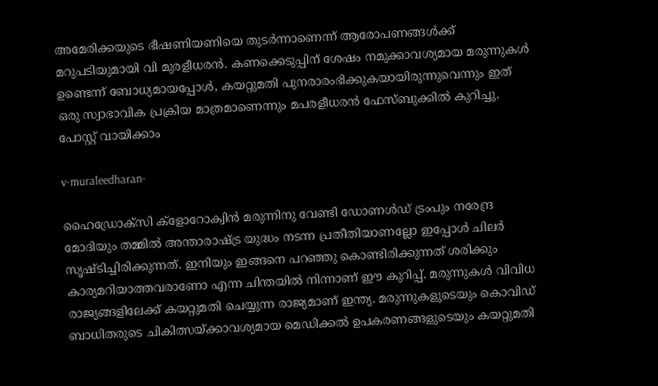അമേരിക്കയുടെ ഭീഷണിയണിയെ തുടർന്നാണെന്ന് ആരോപണങ്ങൾക്ക് മറുപടിയുമായി വി മുരളീധരൻ. കണക്കെടുപ്പിന് ശേഷം നമുക്കാവശ്യമായ മരുന്നുകൾ ഉണ്ടെന്ന് ബോധ്യമായപ്പോൾ, കയറ്റുമതി പുനരാരംഭിക്കുകയായിരുന്നുവെന്നും ഇത് ഒരു സ്വാഭാവിക പ്രക്രിയ മാത്രമാണെന്നും മപരളീധരൻ ഫേസ്ബുക്കിൽ കുറിച്ചു. പോസ്റ്റ് വായിക്കാം

v-muraleedharan-

ഹൈഡ്രോക്സി ക്ളോറോക്വിൻ മരുന്നിനു വേണ്ടി ഡോണൾഡ് ട്രംപും നരേന്ദ്ര മോദിയും തമ്മിൽ അന്താരാഷ്ട്ര യുദ്ധം നടന്ന പ്രതീതിയാണല്ലോ ഇപ്പോൾ ചിലർ സൃഷ്ടിച്ചിരിക്കുന്നത്. ഇനിയും ഇങ്ങനെ പറഞ്ഞു കൊണ്ടിരിക്കുന്നത് ശരിക്കും കാര്യമറിയാത്തവരാണോ എന്ന ചിന്തയിൽ നിന്നാണ് ഈ കുറിപ്പ്. മരുന്നുകൾ വിവിധ രാജ്യങ്ങളിലേക്ക് കയറ്റുമതി ചെയ്യുന്ന രാജ്യമാണ് ഇന്ത്യ. മരുന്നുകളുടെയും കൊവിഡ് ബാധിതരുടെ ചികിത്സയ്ക്കാവശ്യമായ മെഡിക്കൽ ഉപകരണങ്ങളുടെയും കയറ്റുമതി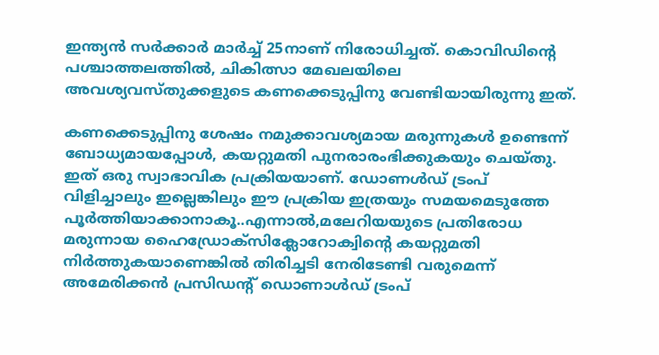ഇന്ത്യൻ സർക്കാർ മാർച്ച് 25നാണ് നിരോധിച്ചത്. കൊവിഡിന്റെ പശ്ചാത്തലത്തിൽ, ചികിത്സാ മേഖലയിലെ അവശ്യവസ്തുക്കളുടെ കണക്കെടുപ്പിനു വേണ്ടിയായിരുന്നു ഇത്.

കണക്കെടുപ്പിനു ശേഷം നമുക്കാവശ്യമായ മരുന്നുകൾ ഉണ്ടെന്ന് ബോധ്യമായപ്പോൾ, കയറ്റുമതി പുനരാരംഭിക്കുകയും ചെയ്തു. ഇത് ഒരു സ്വാഭാവിക പ്രക്രിയയാണ്. ഡോണൾഡ് ട്രംപ് വിളിച്ചാലും ഇല്ലെങ്കിലും ഈ പ്രക്രിയ ഇത്രയും സമയമെടുത്തേ പൂർത്തിയാക്കാനാകൂ..എന്നാൽ,മലേറിയയുടെ പ്രതിരോധ മരുന്നായ ഹൈഡ്രോക്സിക്ലോറോക്വിന്റെ കയറ്റുമതി നിർത്തുകയാണെങ്കിൽ തിരിച്ചടി നേരിടേണ്ടി വരുമെന്ന് അമേരിക്കൻ പ്രസിഡന്റ് ഡൊണാൾഡ് ട്രംപ്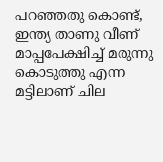പറഞ്ഞതു കൊണ്ട്, ഇന്ത്യ താണു വീണ് മാപ്പപേക്ഷിച്ച് മരുന്നു കൊടുത്തു എന്ന മട്ടിലാണ് ചില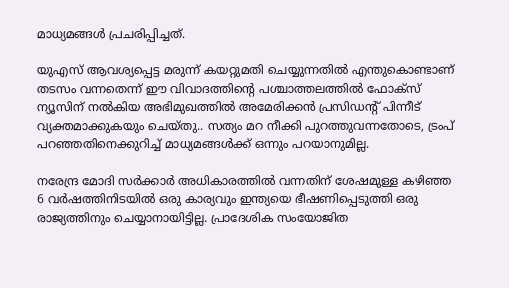മാധ്യമങ്ങൾ പ്രചരിപ്പിച്ചത്.

യുഎസ് ആവശ്യപ്പെട്ട മരുന്ന് കയറ്റുമതി ചെയ്യുന്നതിൽ എന്തുകൊണ്ടാണ് തടസം വന്നതെന്ന് ഈ വിവാദത്തിന്റെ പശ്ചാത്തലത്തിൽ ഫോക്സ് ന്യൂസിന് നൽകിയ അഭിമുഖത്തിൽ അമേരിക്കൻ പ്രസിഡന്റ് പിന്നീട് വ്യക്തമാക്കുകയും ചെയ്തു.. സത്യം മറ നീക്കി പുറത്തുവന്നതോടെ, ട്രംപ് പറഞ്ഞതിനെക്കുറിച്ച് മാധ്യമങ്ങൾക്ക് ഒന്നും പറയാനുമില്ല.

നരേന്ദ്ര മോദി സർക്കാർ അധികാരത്തിൽ വന്നതിന് ശേഷമുള്ള കഴിഞ്ഞ 6 വർഷത്തിനിടയിൽ ഒരു കാര്യവും ഇന്ത്യയെ ഭീഷണിപ്പെടുത്തി ഒരു രാജ്യത്തിനും ചെയ്യാനായിട്ടില്ല. പ്രാദേശിക സംയോജിത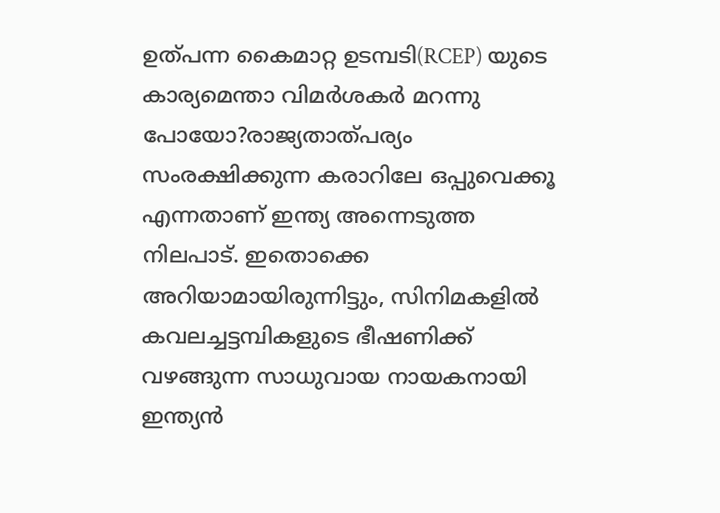ഉത്പന്ന കൈമാറ്റ ഉടമ്പടി(RCEP) യുടെ കാര്യമെന്താ വിമർശകർ മറന്നു പോയോ?രാജ്യതാത്പര്യം സംരക്ഷിക്കുന്ന കരാറിലേ ഒപ്പുവെക്കൂ എന്നതാണ് ഇന്ത്യ അന്നെടുത്ത നിലപാട്. ഇതൊക്കെ അറിയാമായിരുന്നിട്ടും, സിനിമകളിൽ കവലച്ചട്ടമ്പികളുടെ ഭീഷണിക്ക് വഴങ്ങുന്ന സാധുവായ നായകനായി ഇന്ത്യൻ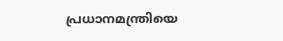പ്രധാനമന്ത്രിയെ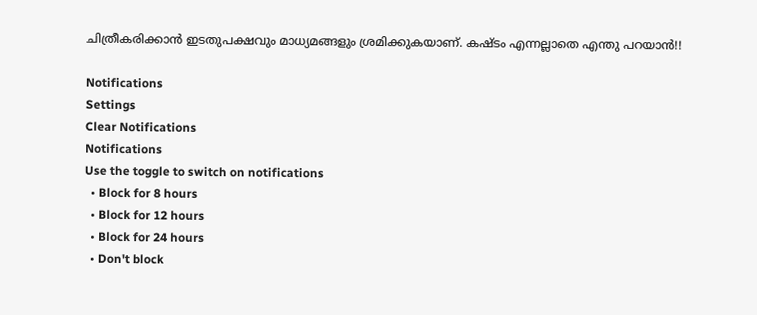ചിത്രീകരിക്കാൻ ഇടതുപക്ഷവും മാധ്യമങ്ങളും ശ്രമിക്കുകയാണ്. കഷ്ടം എന്നല്ലാതെ എന്തു പറയാൻ!!

Notifications
Settings
Clear Notifications
Notifications
Use the toggle to switch on notifications
  • Block for 8 hours
  • Block for 12 hours
  • Block for 24 hours
  • Don't block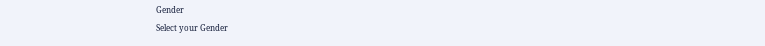Gender
Select your Gender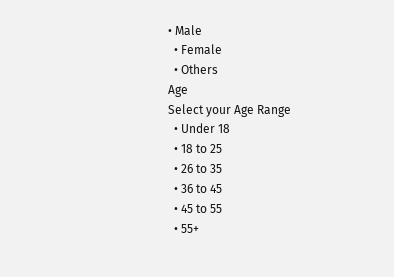• Male
  • Female
  • Others
Age
Select your Age Range
  • Under 18
  • 18 to 25
  • 26 to 35
  • 36 to 45
  • 45 to 55
  • 55+